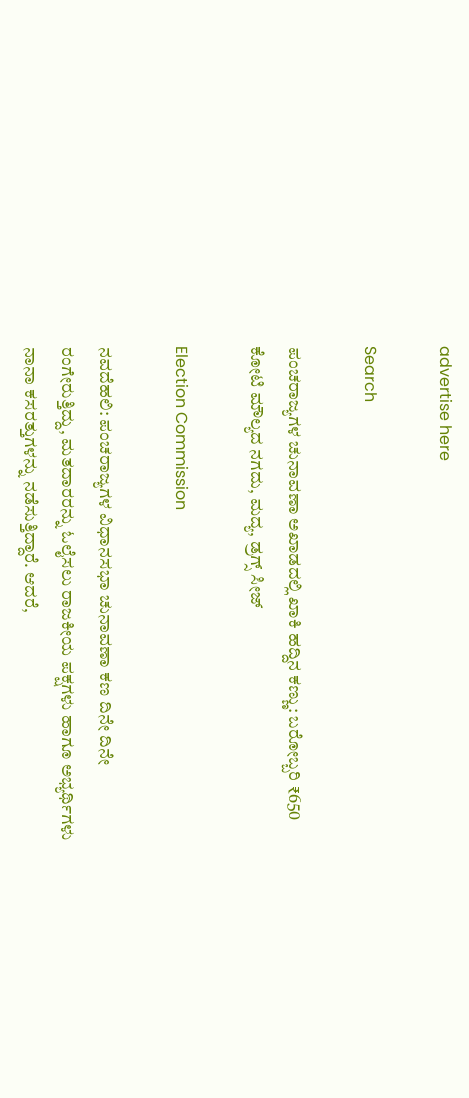advertise here

Search

ಪಂಚರಾಜ್ಯಗಳ ಚುನಾವಣಾ ಅಖಾಡದಲ್ಲಿ ಖಾಕಿ ಹದ್ದಿನ ಕಣ್ಣು: ಬರೋಬ್ಬರಿ ₹650 ಕೋಟಿ ಮೌಲ್ಯದ ನಗದು, ಮದ್ಯ, ಡ್ರಗ್ಸ್ ಸೀಜ್

Election Commission

ನವದೆಹಲಿ: ಪಂಚರಾಜ್ಯಗಳ ವಿಧಾನಸಭಾ ಚುನಾವಣಾ ಕಣ ದಿನೇ ದಿನೇ ರಂಗೇರುತ್ತಿದ್ದು, ಮತದಾರರನ್ನು ಓಲೈಸಲು ರಾಜಕೀಯ ಪಕ್ಷಗಳು ಹಾಗೂ ಅಭ್ಯರ್ಥಿಗಳು ನಾನಾ ಕಸರತ್ತುಗಳನ್ನು ನಡೆಸುತ್ತಿದ್ದಾರೆ. ಆದರೆ,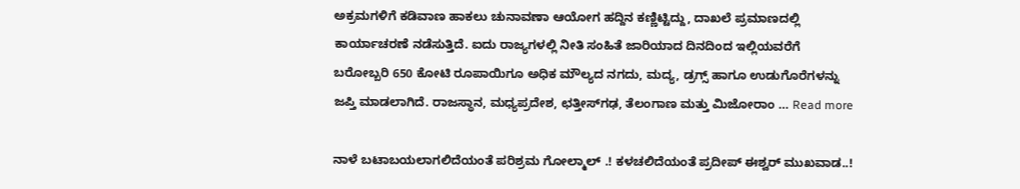ಅಕ್ರಮಗಳಿಗೆ ಕಡಿವಾಣ ಹಾಕಲು ಚುನಾವಣಾ ಆಯೋಗ ಹದ್ದಿನ ಕಣ್ಣಿಟ್ಟಿದ್ದು, ದಾಖಲೆ ಪ್ರಮಾಣದಲ್ಲಿ ಕಾರ್ಯಾಚರಣೆ ನಡೆಸುತ್ತಿದೆ. ಐದು ರಾಜ್ಯಗಳಲ್ಲಿ ನೀತಿ ಸಂಹಿತೆ ಜಾರಿಯಾದ ದಿನದಿಂದ ಇಲ್ಲಿಯವರೆಗೆ ಬರೋಬ್ಬರಿ 650 ಕೋಟಿ ರೂಪಾಯಿಗೂ ಅಧಿಕ ಮೌಲ್ಯದ ನಗದು, ಮದ್ಯ, ಡ್ರಗ್ಸ್ ಹಾಗೂ ಉಡುಗೊರೆಗಳನ್ನು ಜಪ್ತಿ ಮಾಡಲಾಗಿದೆ. ರಾಜಸ್ಥಾನ, ಮಧ್ಯಪ್ರದೇಶ, ಛತ್ತೀಸ್‌ಗಢ, ತೆಲಂಗಾಣ ಮತ್ತು ಮಿಜೋರಾಂ … Read more

ನಾಳೆ ಬಟಾಬಯಲಾಗಲಿದೆಯಂತೆ ಪರಿಶ್ರಮ ಗೋಲ್ಮಾಲ್‌ .! ಕಳಚಲಿದೆಯಂತೆ ಪ್ರದೀಪ್‌ ಈಶ್ವರ್‌ ಮುಖವಾಡ..!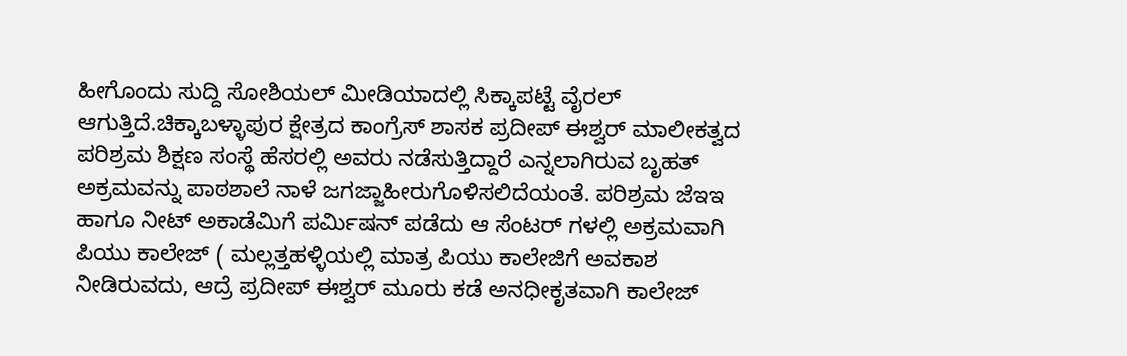ಹೀಗೊಂದು ಸುದ್ದಿ ಸೋಶಿಯಲ್‌ ಮೀಡಿಯಾದಲ್ಲಿ ಸಿಕ್ಕಾಪಟ್ಟೆ ವೈರಲ್‌ ಆಗುತ್ತಿದೆ.ಚಿಕ್ಕಾಬಳ್ಳಾಪುರ ಕ್ಷೇತ್ರದ ಕಾಂಗ್ರೆಸ್‌ ಶಾಸಕ ಪ್ರದೀಪ್‌ ಈಶ್ವರ್‌ ಮಾಲೀಕತ್ವದ ಪರಿಶ್ರಮ ಶಿಕ್ಷಣ ಸಂಸ್ಥೆ ಹೆಸರಲ್ಲಿ ಅವರು ನಡೆಸುತ್ತಿದ್ದಾರೆ ಎನ್ನಲಾಗಿರುವ ಬೃಹತ್‌ ಅಕ್ರಮವನ್ನು ಪಾಠಶಾಲೆ ನಾಳೆ ಜಗಜ್ಜಾಹೀರುಗೊಳಿಸಲಿದೆಯಂತೆ. ಪರಿಶ್ರಮ ಜೆಇಇ ಹಾಗೂ ನೀಟ್‌ ಅಕಾಡೆಮಿಗೆ ಪರ್ಮಿಷನ್‌ ಪಡೆದು ಆ ಸೆಂಟರ್‌ ಗಳಲ್ಲಿ ಅಕ್ರಮವಾಗಿ ಪಿಯು ಕಾಲೇಜ್‌ ( ಮಲ್ಲತ್ತಹಳ್ಳಿಯಲ್ಲಿ ಮಾತ್ರ ಪಿಯು ಕಾಲೇಜಿಗೆ ಅವಕಾಶ ನೀಡಿರುವದು, ಆದ್ರೆ ಪ್ರದೀಪ್‌ ಈಶ್ವರ್‌ ಮೂರು ಕಡೆ ಅನಧೀಕೃತವಾಗಿ ಕಾಲೇಜ್‌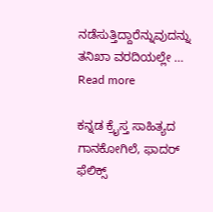ನಡೆಸುತ್ತಿದ್ದಾರೆನ್ನುವುದನ್ನು ತನಿಖಾ ವರದಿಯಲ್ಲೇ … Read more

ಕನ್ನಡ ಕ್ರೈಸ್ತ ಸಾಹಿತ್ಯದ ಗಾನಕೋಗಿಲೆ, ಫಾದರ್‌ ಫೆಲಿಕ್ಸ್‌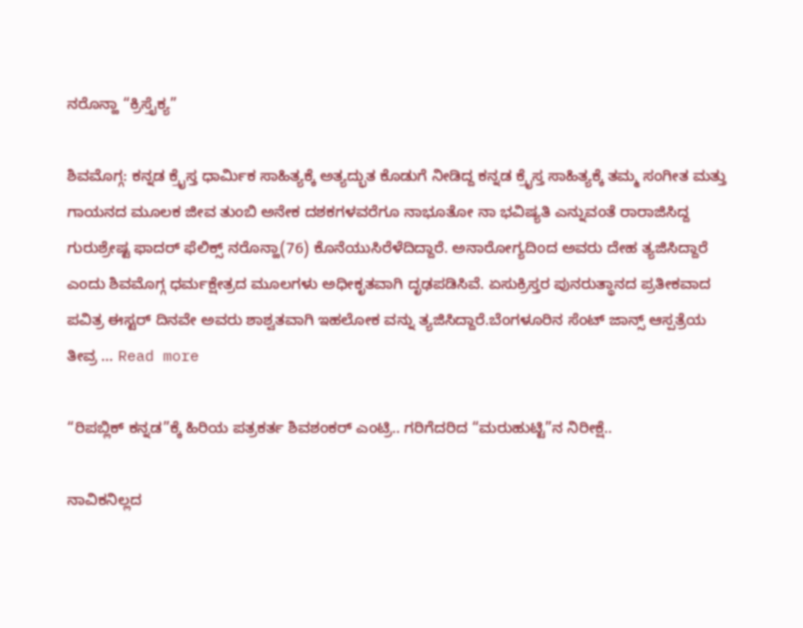ನರೊನ್ಹಾ “ಕ್ರಿಸ್ತೈಕ್ಯ”

ಶಿವಮೊಗ್ಗ: ಕನ್ನಡ ಕ್ರೈಸ್ತ ಧಾರ್ಮಿಕ ಸಾಹಿತ್ಯಕ್ಕೆ ಅತ್ಯದ್ಭುತ ಕೊಡುಗೆ ನೀಡಿದ್ದ ಕನ್ನಡ ಕ್ರೈಸ್ತ ಸಾಹಿತ್ಯಕ್ಕೆ ತಮ್ಮ ಸಂಗೀತ ಮತ್ತು ಗಾಯನದ ಮೂಲಕ ಜೀವ ತುಂಬಿ ಅನೇಕ ದಶಕಗಳವರೆಗೂ ನಾಭೂತೋ ನಾ ಭವಿಷ್ಯತಿ ಎನ್ನುವಂತೆ ರಾರಾಜಿಸಿದ್ದ ಗುರುಶ್ರೇಷ್ಟ ಫಾದರ್‌ ಫೆಲಿಕ್ಸ್‌ ನರೊನ್ಹಾ(76) ಕೊನೆಯುಸಿರೆಳೆದಿದ್ದಾರೆ. ಅನಾರೋಗ್ಯದಿಂದ ಅವರು ದೇಹ ತ್ಯಜಿಸಿದ್ದಾರೆ ಎಂದು ಶಿವಮೊಗ್ಗ ಧರ್ಮಕ್ಷೇತ್ರದ ಮೂಲಗಳು ಅಧೀಕೃತವಾಗಿ ದೃಢಪಡಿಸಿವೆ. ಏಸುಕ್ರಿಸ್ತರ ಪುನರುತ್ಥಾನದ ಪ್ರತೀಕವಾದ ಪವಿತ್ರ ಈಸ್ಟರ್ ದಿನವೇ ಅವರು ಶಾಶ್ವತವಾಗಿ ಇಹಲೋಕ ವನ್ನು ತ್ಯಜಿಸಿದ್ದಾರೆ.ಬೆಂಗಳೂರಿನ ಸೆಂಟ್‌ ಜಾನ್ಸ್‌ ಆಸ್ಪತ್ರೆಯ  ತೀವ್ರ … Read more

“ರಿಪಬ್ಲಿಕ್‌ ಕನ್ನಡ”ಕ್ಕೆ ಹಿರಿಯ ಪತ್ರಕರ್ತ ಶಿವಶಂಕರ್ ಎಂಟ್ರಿ.. ಗರಿಗೆದರಿದ “ಮರುಹುಟ್ಟಿ”ನ ನಿರೀಕ್ಷೆ..

ನಾವಿಕನಿಲ್ಲದ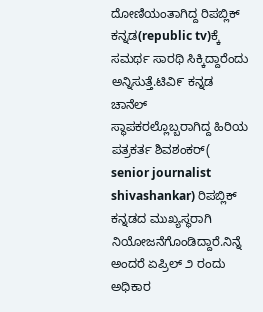ದೋಣಿಯಂತಾಗಿದ್ದ ರಿಪಬ್ಲಿಕ್‌ ಕನ್ನಡ(republic tv)ಕ್ಕೆ ಸಮರ್ಥ ಸಾರಥಿ ಸಿಕ್ಕಿದ್ದಾರೆಂದು ಅನ್ನಿಸುತ್ತೆ.ಟಿವಿ೯ ಕನ್ನಡ ಚಾನೆಲ್‌ ಸ್ಥಾಪಕರಲ್ಲೊಬ್ಬರಾಗಿದ್ದ ಹಿರಿಯ ಪತ್ರಕರ್ತ ಶಿವಶಂಕರ್‌( senior journalist shivashankar) ರಿಪಬ್ಲಿಕ್‌ ಕನ್ನಡದ ಮುಖ್ಯಸ್ಥರಾಗಿ ನಿಯೋಜನೆಗೊಂಡಿದ್ದಾರೆ.ನಿನ್ನೆ ಅಂದರೆ ಏಪ್ರಿಲ್‌ ೨ ರಂದು ಅಧಿಕಾರ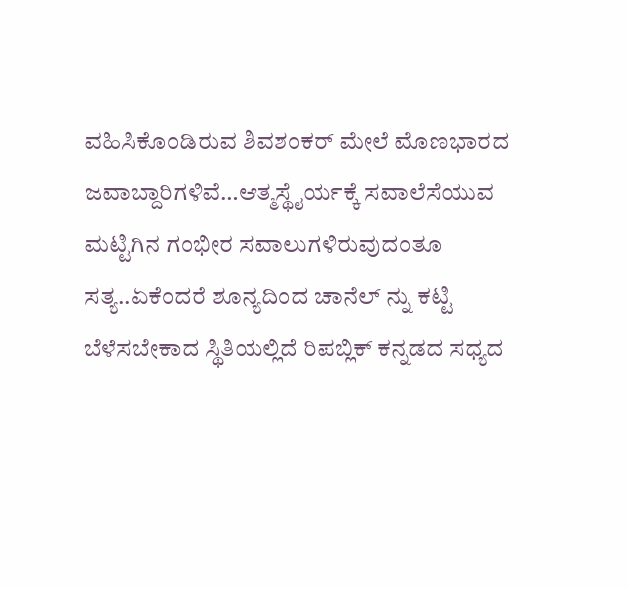ವಹಿಸಿಕೊಂಡಿರುವ ಶಿವಶಂಕರ್‌ ಮೇಲೆ ಮೊಣಭಾರದ ಜವಾಬ್ದಾರಿಗಳಿವೆ…ಆತ್ಮಸ್ಥೈರ್ಯಕ್ಕೆ ಸವಾಲೆಸೆಯುವ ಮಟ್ಟಿಗಿನ ಗಂಭೀರ ಸವಾಲುಗಳಿರುವುದಂತೂ ಸತ್ಯ..ಏಕೆಂದರೆ ಶೂನ್ಯದಿಂದ ಚಾನೆಲ್‌ ನ್ನು ಕಟ್ಟಿ ಬೆಳೆಸಬೇಕಾದ ಸ್ಥಿತಿಯಲ್ಲಿದೆ ರಿಪಬ್ಲಿಕ್‌ ಕನ್ನಡದ ಸಧ್ಯದ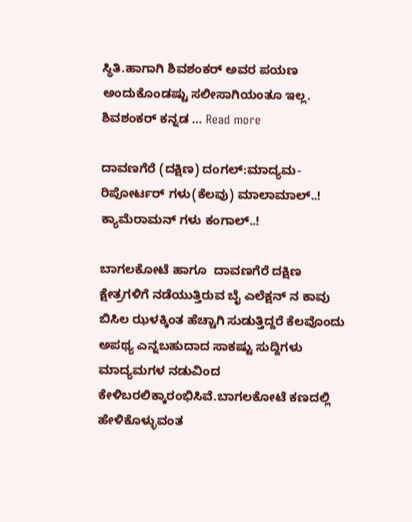ಸ್ಥಿತಿ.ಹಾಗಾಗಿ ಶಿವಶಂಕರ್‌ ಅವರ ಪಯಣ ಅಂದುಕೊಂಡಷ್ಟು ಸಲೀಸಾಗಿಯಂತೂ ಇಲ್ಲ. ಶಿವಶಂಕರ್‌ ಕನ್ನಡ … Read more

ದಾವಣಗೆರೆ (ದಕ್ಷಿಣ) ದಂಗಲ್‌:ಮಾದ್ಯಮ-ರಿಪೋರ್ಟರ್‌ ಗಳು(ಕೆಲವು) ಮಾಲಾಮಾಲ್..! ಕ್ಯಾಮೆರಾಮನ್‌ ಗಳು ಕಂಗಾಲ್..!

ಬಾಗಲಕೋಟೆ ಹಾಗೂ  ದಾವಣಗೆರೆ ದಕ್ಷಿಣ ಕ್ಷೇತ್ರಗಳಿಗೆ ನಡೆಯುತ್ತಿರುವ ಬೈ ಎಲೆಕ್ಷನ್‌ ನ ಕಾವು ಬಿಸಿಲ ಝಳಕ್ಕಿಂತ ಹೆಚ್ಚಾಗಿ ಸುಡುತ್ತಿದ್ದರೆ ಕೆಲವೊಂದು ಅಪಥ್ಯ ಎನ್ನಬಹುದಾದ ಸಾಕಷ್ಟು ಸುದ್ದಿಗಳು ಮಾದ್ಯಮಗಳ ನಡುವಿಂದ ಕೇಳಿಬರಲಿಕ್ಕಾರಂಭಿಸಿವೆ.ಬಾಗಲಕೋಟೆ ಕಣದಲ್ಲಿ ಹೇಳಿಕೊಳ್ಳುವಂತ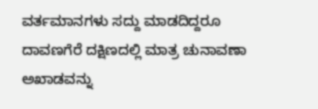ವರ್ತಮಾನಗಳು ಸದ್ದು ಮಾಡದಿದ್ದರೂ ದಾವಣಗೆರೆ ದಕ್ಷಿಣದಲ್ಲಿ ಮಾತ್ರ ಚುನಾವಣಾ ಅಖಾಡವನ್ನು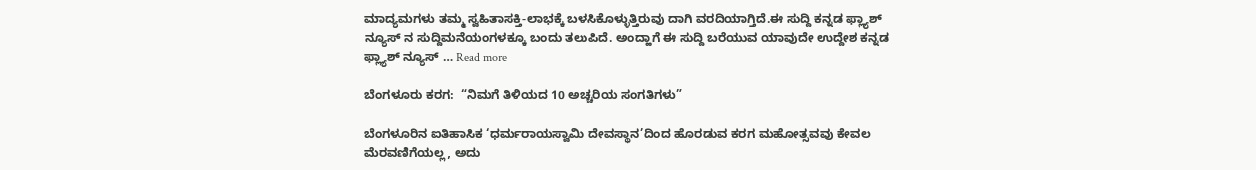ಮಾದ್ಯಮಗಳು ತಮ್ಮ ಸ್ವಹಿತಾಸಕ್ತಿ-ಲಾಭಕ್ಕೆ ಬಳಸಿಕೊಳ್ಳುತ್ತಿರುವು ದಾಗಿ ವರದಿಯಾಗ್ತಿದೆ.ಈ ಸುದ್ದಿ ಕನ್ನಡ ಫ್ಲ್ಯಾಶ್‌ ನ್ಯೂಸ್‌ ನ ಸುದ್ದಿಮನೆಯಂಗಳಕ್ಕೂ ಬಂದು ತಲುಪಿದೆ. ಅಂದ್ಹಾಗೆ ಈ ಸುದ್ದಿ ಬರೆಯುವ ಯಾವುದೇ ಉದ್ದೇಶ ಕನ್ನಡ ಫ್ಲ್ಯಾಶ್‌ ನ್ಯೂಸ್‌ … Read more

ಬೆಂಗಳೂರು ಕರಗ:  “ನಿಮಗೆ ತಿಳಿಯದ 10 ಅಚ್ಚರಿಯ ಸಂಗತಿಗಳು”

ಬೆಂಗಳೂರಿನ ಐತಿಹಾಸಿಕ ‘ಧರ್ಮರಾಯಸ್ವಾಮಿ ದೇವಸ್ಥಾನ’ದಿಂದ ಹೊರಡುವ ಕರಗ ಮಹೋತ್ಸವವು ಕೇವಲ ಮೆರವಣಿಗೆಯಲ್ಲ, ಅದು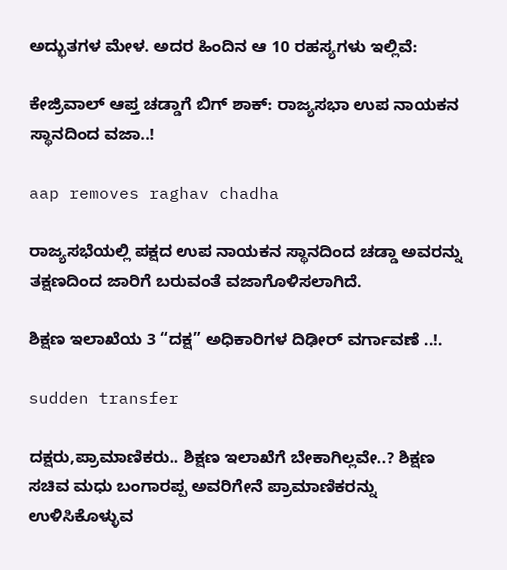ಅದ್ಭುತಗಳ ಮೇಳ. ಅದರ ಹಿಂದಿನ ಆ 10 ರಹಸ್ಯಗಳು ಇಲ್ಲಿವೆ:

ಕೇಜ್ರಿವಾಲ್ ಆಪ್ತ ಚಡ್ಡಾಗೆ ಬಿಗ್ ಶಾಕ್: ರಾಜ್ಯಸಭಾ ಉಪ ನಾಯಕನ ಸ್ಥಾನದಿಂದ ವಜಾ..!

aap removes raghav chadha

ರಾಜ್ಯಸಭೆಯಲ್ಲಿ ಪಕ್ಷದ ಉಪ ನಾಯಕನ ಸ್ಥಾನದಿಂದ ಚಡ್ಡಾ ಅವರನ್ನು ತಕ್ಷಣದಿಂದ ಜಾರಿಗೆ ಬರುವಂತೆ ವಜಾಗೊಳಿಸಲಾಗಿದೆ.

ಶಿಕ್ಷಣ ಇಲಾಖೆಯ 3 “ದಕ್ಷ” ಅಧಿಕಾರಿಗಳ ದಿಢೀರ್‌ ವರ್ಗಾವಣೆ ..!.

sudden transfer

ದಕ್ಷರು,ಪ್ರಾಮಾಣಿಕರು.. ಶಿಕ್ಷಣ ಇಲಾಖೆಗೆ ಬೇಕಾಗಿಲ್ಲವೇ..? ಶಿಕ್ಷಣ ಸಚಿವ ಮಧು ಬಂಗಾರಪ್ಪ ಅವರಿಗೇನೆ ಪ್ರಾಮಾಣಿಕರನ್ನು ಉಳಿಸಿಕೊಳ್ಳುವ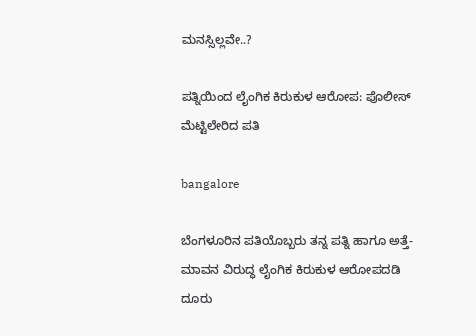ಮನಸ್ಸಿಲ್ಲವೇ..?

ಪತ್ನಿಯಿಂದ ಲೈಂಗಿಕ ಕಿರುಕುಳ ಆರೋಪ: ಪೊಲೀಸ್ ಮೆಟ್ಟಿಲೇರಿದ ಪತಿ

bangalore

ಬೆಂಗಳೂರಿನ ಪತಿಯೊಬ್ಬರು ತನ್ನ ಪತ್ನಿ ಹಾಗೂ ಅತ್ತೆ-ಮಾವನ ವಿರುದ್ಧ ಲೈಂಗಿಕ ಕಿರುಕುಳ ಆರೋಪದಡಿ ದೂರು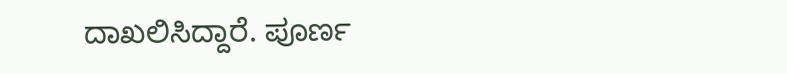ದಾಖಲಿಸಿದ್ದಾರೆ. ಪೂರ್ಣ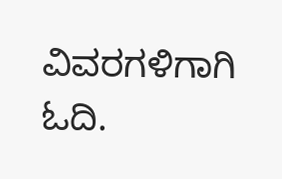ವಿವರಗಳಿಗಾಗಿ ಓದಿ.